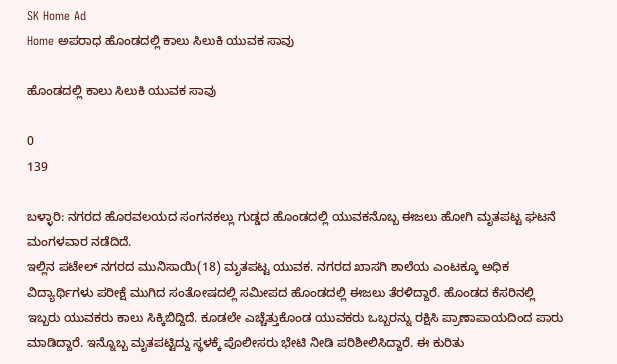SK Home Ad
Home ಅಪರಾಧ ಹೊಂಡದಲ್ಲಿ ಕಾಲು ಸಿಲುಕಿ ಯುವಕ ಸಾವು

ಹೊಂಡದಲ್ಲಿ ಕಾಲು ಸಿಲುಕಿ ಯುವಕ ಸಾವು

0
139

ಬಳ್ಳಾರಿ: ನಗರದ ಹೊರವಲಯದ ಸಂಗನಕಲ್ಲು ಗುಡ್ಡದ ಹೊಂಡದಲ್ಲಿ ಯುವಕನೊಬ್ಬ ಈಜಲು ಹೋಗಿ ಮೃತಪಟ್ಟ ಘಟನೆ ಮಂಗಳವಾರ ‌ನಡೆದಿದೆ.
ಇಲ್ಲಿನ ಪಟೇಲ್ ನಗರದ ಮುನಿಸಾಯಿ(18) ಮೃತಪಟ್ಟ ಯುವಕ. ನಗರದ ಖಾಸಗಿ ಶಾಲೆಯ ಎಂಟಕ್ಕೂ ಅಧಿಕ ವಿದ್ಯಾರ್ಥಿಗಳು ಪರೀಕ್ಷೆ ಮುಗಿದ ಸಂತೋಷದಲ್ಲಿ ಸಮೀಪದ ಹೊಂಡದಲ್ಲಿ ಈಜಲು ತೆರಳಿದ್ದಾರೆ. ಹೊಂಡದ ಕೆಸರಿನಲ್ಲಿ ಇಬ್ಬರು ಯುವಕರು ಕಾಲು ಸಿಕ್ಕಿಬಿದ್ದಿದೆ‌. ಕೂಡಲೇ ಎಚ್ಚೆತ್ತುಕೊಂಡ ಯುವಕರು ಒಬ್ಬರನ್ನು ರಕ್ಷಿಸಿ ಪ್ರಾಣಾಪಾಯದಿಂದ‌‌ ಪಾರು ಮಾಡಿದ್ದಾರೆ‌. ಇನ್ನೊಬ್ಬ ಮೃತಪಟ್ಟಿದ್ದು ಸ್ಥಳಕ್ಕೆ ಪೊಲೀಸರು ಭೇಟಿ ನೀಡಿ ಪರಿಶೀಲಿಸಿದ್ದಾರೆ. ಈ ಕುರಿತು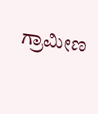ಗ್ರಾಮೀಣ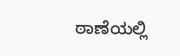ಠಾಣೆಯಲ್ಲಿ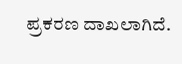ಪ್ರಕರಣ ದಾಖಲಾಗಿದೆ.